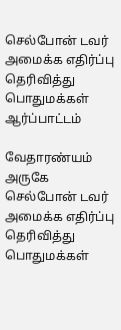செல்போன் டவர் அமைக்க எதிர்ப்பு தெரிவித்து பொதுமக்கள் ஆர்ப்பாட்டம்

வேதாரண்யம் அருகே செல்போன் டவர் அமைக்க எதிர்ப்பு தெரிவித்து பொதுமக்கள்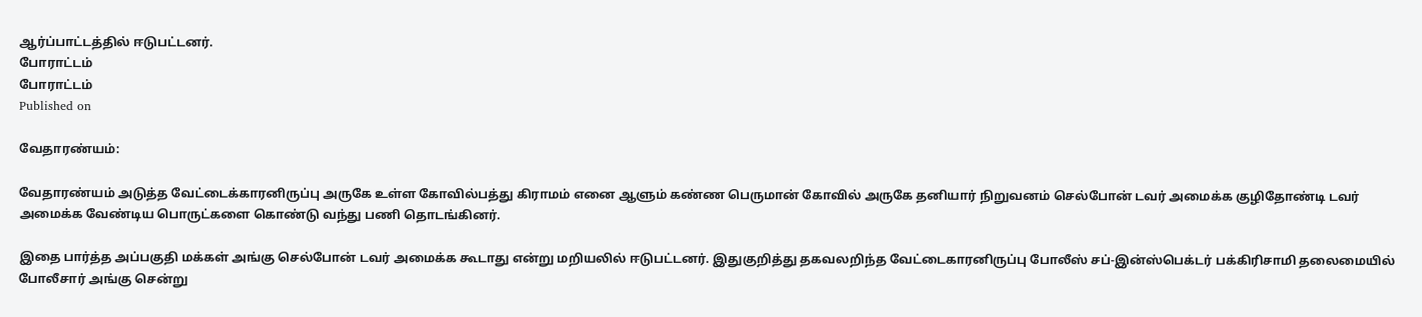ஆர்ப்பாட்டத்தில் ஈடுபட்டனர்.
போராட்டம்
போராட்டம்
Published on

வேதாரண்யம்:

வேதாரண்யம் அடுத்த வேட்டைக்காரனிருப்பு அருகே உள்ள கோவில்பத்து கிராமம் எனை ஆளும் கண்ண பெருமான் கோவில் அருகே தனியார் நிறுவனம் செல்போன் டவர் அமைக்க குழிதோண்டி டவர் அமைக்க வேண்டிய பொருட்களை கொண்டு வந்து பணி தொடங்கினர்.

இதை பார்த்த அப்பகுதி மக்கள் அங்கு செல்போன் டவர் அமைக்க கூடாது என்று மறியலில் ஈடுபட்டனர். இதுகுறித்து தகவலறிந்த வேட்டைகாரனிருப்பு போலீஸ் சப்-இன்ஸ்பெக்டர் பக்கிரிசாமி தலைமையில் போலீசார் அங்கு சென்று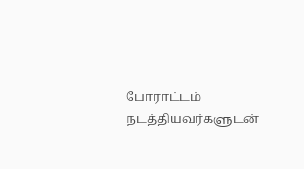போராட்டம் நடத்தியவர்களுடன்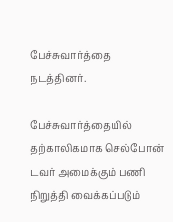பேச்சுவார்த்தை நடத்தினர்.

பேச்சுவார்த்தையில் தற்காலிகமாக செல்போன் டவர் அமைக்கும் பணி நிறுத்தி வைக்கப்படும்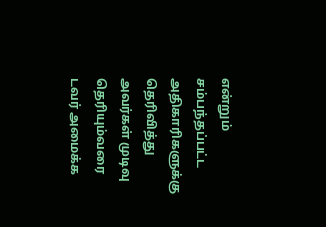என்றும் சம்பந்தப்பட்ட அதிகாரிகளுக்கு தெரிவித்து அவர்கள் முடிவு தெரியும்வரை டவர் அமைக்க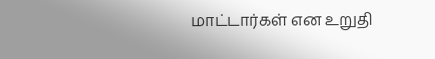மாட்டார்கள் என உறுதி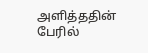அளித்ததின் பேரில்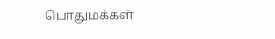பொதுமக்கள்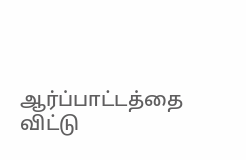ஆர்ப்பாட்டத்தை விட்டு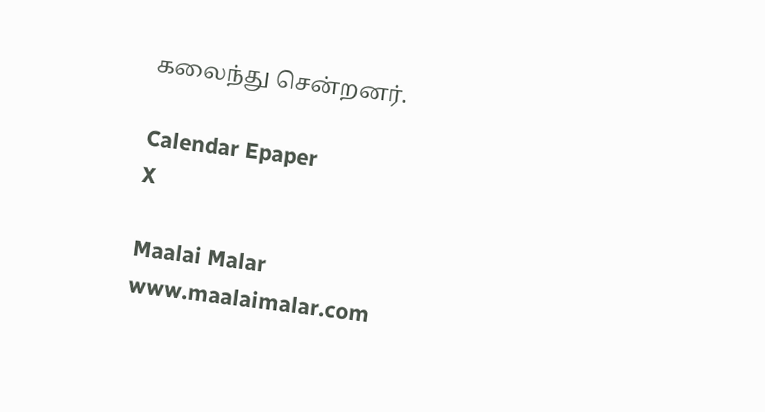கலைந்து சென்றனர்.

Calendar Epaper
X

Maalai Malar
www.maalaimalar.com